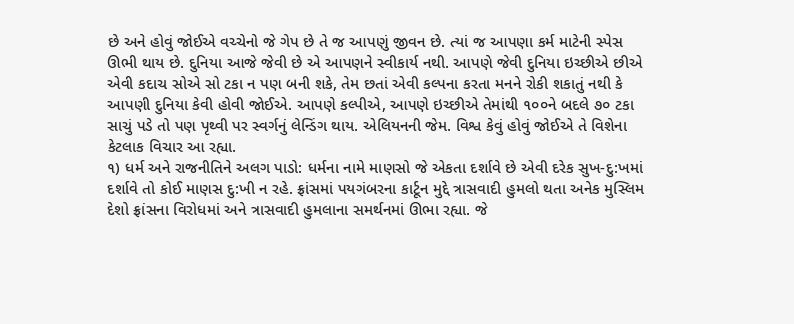છે અને હોવું જોઈએ વચ્ચેનો જે ગેપ છે તે જ આપણું જીવન છે. ત્યાં જ આપણા કર્મ માટેની સ્પેસ ઊભી થાય છે. દુનિયા આજે જેવી છે એ આપણને સ્વીકાર્ય નથી. આપણે જેવી દુનિયા ઇચ્છીએ છીએ એવી કદાચ સોએ સો ટકા ન પણ બની શકે, તેમ છતાં એવી કલ્પના કરતા મનને રોકી શકાતું નથી કે આપણી દુનિયા કેવી હોવી જોઈએ. આપણે કલ્પીએ, આપણે ઇચ્છીએ તેમાંથી ૧૦૦ને બદલે ૭૦ ટકા સાચું પડે તો પણ પૃથ્વી પર સ્વર્ગનું લેન્ડિંગ થાય. એલિયનની જેમ. વિશ્વ કેવું હોવું જોઈએ તે વિશેના કેટલાક વિચાર આ રહ્યા.
૧) ધર્મ અને રાજનીતિને અલગ પાડો: ધર્મના નામે માણસો જે એકતા દર્શાવે છે એવી દરેક સુખ-દુ:ખમાં દર્શાવે તો કોઈ માણસ દુ:ખી ન રહે. ફ્રાંસમાં પયગંબરના કાર્ટૂન મુદ્દે ત્રાસવાદી હુમલો થતા અનેક મુસ્લિમ દેશો ફ્રાંસના વિરોધમાં અને ત્રાસવાદી હુમલાના સમર્થનમાં ઊભા રહ્યા. જે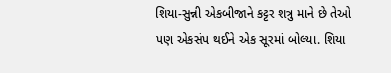શિયા-સુન્ની એકબીજાને કટ્ટર શત્રુ માને છે તેઓ પણ એકસંપ થઈને એક સૂરમાં બોલ્યા. શિયા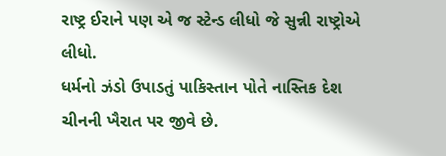રાષ્ટ્ર ઈરાને પણ એ જ સ્ટેન્ડ લીધો જે સુન્ની રાષ્ટ્રોએ લીધો.
ધર્મનો ઝંડો ઉપાડતું પાકિસ્તાન પોતે નાસ્તિક દેશ ચીનની ખૈરાત પર જીવે છે.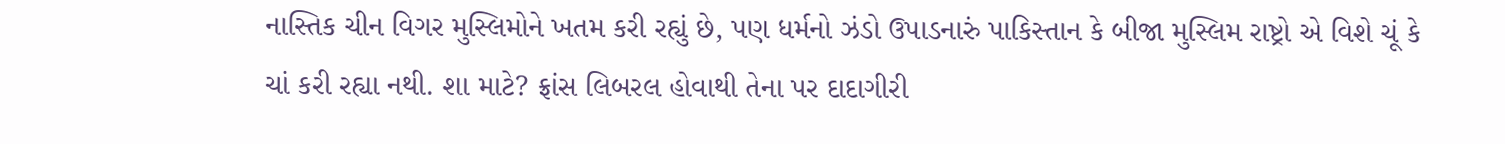નાસ્તિક ચીન વિગર મુસ્લિમોને ખતમ કરી રહ્યું છે, પણ ધર્મનો ઝંડો ઉપાડનારું પાકિસ્તાન કે બીજા મુસ્લિમ રાષ્ટ્રો એ વિશે ચૂં કે ચાં કરી રહ્યા નથી. શા માટે? ફ્રાંસ લિબરલ હોવાથી તેના પર દાદાગીરી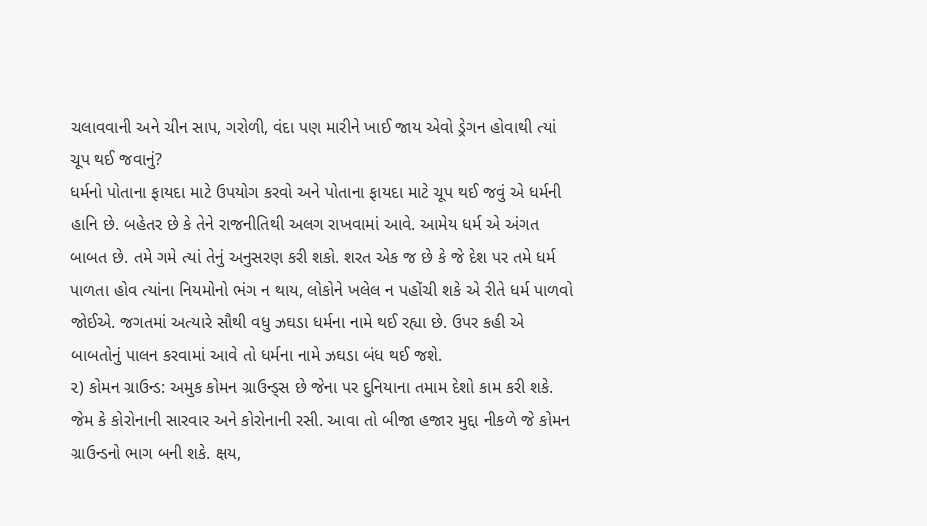ચલાવવાની અને ચીન સાપ, ગરોળી, વંદા પણ મારીને ખાઈ જાય એવો ડ્રેગન હોવાથી ત્યાં ચૂપ થઈ જવાનું?
ધર્મનો પોતાના ફાયદા માટે ઉપયોગ કરવો અને પોતાના ફાયદા માટે ચૂપ થઈ જવું એ ધર્મની હાનિ છે. બહેતર છે કે તેને રાજનીતિથી અલગ રાખવામાં આવે. આમેય ધર્મ એ અંગત બાબત છે. તમે ગમે ત્યાં તેનું અનુસરણ કરી શકો. શરત એક જ છે કે જે દેશ પર તમે ધર્મ પાળતા હોવ ત્યાંના નિયમોનો ભંગ ન થાય, લોકોને ખલેલ ન પહોંચી શકે એ રીતે ધર્મ પાળવો જોઈએ. જગતમાં અત્યારે સૌથી વધુ ઝઘડા ધર્મના નામે થઈ રહ્યા છે. ઉપર કહી એ બાબતોનું પાલન કરવામાં આવે તો ધર્મના નામે ઝઘડા બંધ થઈ જશે.
૨) કોમન ગ્રાઉન્ડ: અમુક કોમન ગ્રાઉન્ડ્સ છે જેના પર દુનિયાના તમામ દેશો કામ કરી શકે. જેમ કે કોરોનાની સારવાર અને કોરોનાની રસી. આવા તો બીજા હજાર મુદ્દા નીકળે જે કોમન ગ્રાઉન્ડનો ભાગ બની શકે. ક્ષય,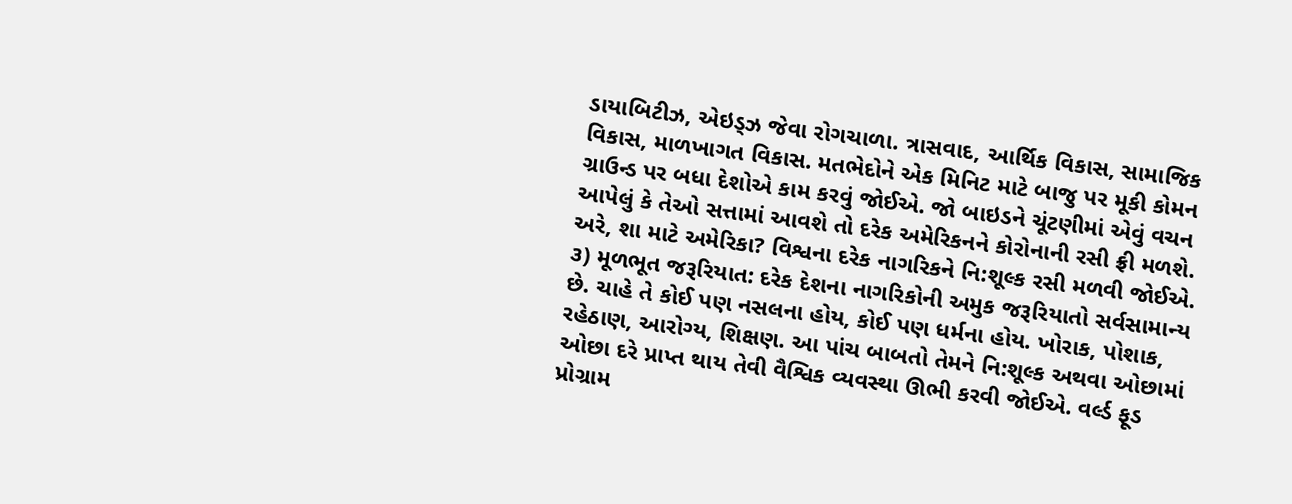ડાયાબિટીઝ, એઇડ્ઝ જેવા રોગચાળા. ત્રાસવાદ, આર્થિક વિકાસ, સામાજિક વિકાસ, માળખાગત વિકાસ. મતભેદોને એક મિનિટ માટે બાજુ પર મૂકી કોમન ગ્રાઉન્ડ પર બધા દેશોએ કામ કરવું જોઈએ. જો બાઇડને ચૂંટણીમાં એવું વચન આપેલું કે તેઓ સત્તામાં આવશે તો દરેક અમેરિકનને કોરોનાની રસી ફ્રી મળશે. અરે, શા માટે અમેરિકા? વિશ્વના દરેક નાગરિકને નિ:શૂલ્ક રસી મળવી જોઈએ.
૩) મૂળભૂત જરૂરિયાત: દરેક દેશના નાગરિકોની અમુક જરૂરિયાતો સર્વસામાન્ય છે. ચાહે તે કોઈ પણ નસલના હોય, કોઈ પણ ધર્મના હોય. ખોરાક, પોશાક, રહેઠાણ, આરોગ્ય, શિક્ષણ. આ પાંચ બાબતો તેમને નિ:શૂલ્ક અથવા ઓછામાં ઓછા દરે પ્રાપ્ત થાય તેવી વૈશ્વિક વ્યવસ્થા ઊભી કરવી જોઈએ. વર્લ્ડ ફૂડ પ્રોગ્રામ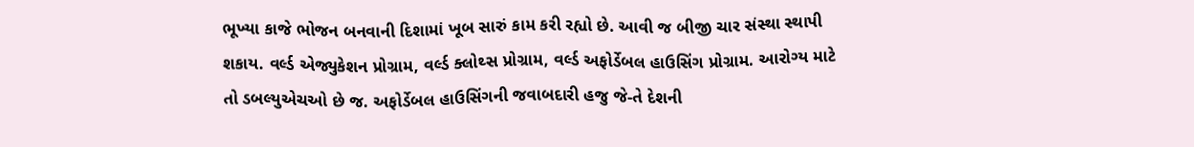ભૂખ્યા કાજે ભોજન બનવાની દિશામાં ખૂબ સારું કામ કરી રહ્યો છે. આવી જ બીજી ચાર સંસ્થા સ્થાપી શકાય. વર્લ્ડ એજ્યુકેશન પ્રોગ્રામ, વર્લ્ડ ક્લોથ્સ પ્રોગ્રામ, વર્લ્ડ અફોર્ડેબલ હાઉસિંગ પ્રોગ્રામ. આરોગ્ય માટે તો ડબલ્યુએચઓ છે જ. અફોર્ડેબલ હાઉસિંગની જવાબદારી હજુ જે-તે દેશની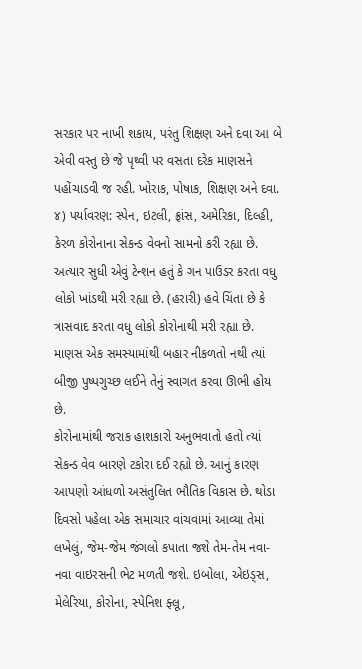સરકાર પર નાખી શકાય, પરંતુ શિક્ષણ અને દવા આ બે એવી વસ્તુ છે જે પૃથ્વી પર વસતા દરેક માણસને પહોંચાડવી જ રહી. ખોરાક, પોષાક, શિક્ષણ અને દવા.
૪) પર્યાવરણ: સ્પેન, ઇટલી, ફ્રાંસ, અમેરિકા, દિલ્હી, કેરળ કોરોનાના સેકન્ડ વેવનો સામનો કરી રહ્યા છે. અત્યાર સુધી એવું ટેન્શન હતું કે ગન પાઉડર કરતા વધુ લોકો ખાંડથી મરી રહ્યા છે. (હરારી) હવે ચિંતા છે કે ત્રાસવાદ કરતા વધુ લોકો કોરોનાથી મરી રહ્યા છે. માણસ એક સમસ્યામાંથી બહાર નીકળતો નથી ત્યાં બીજી પુષ્પગુચ્છ લઈને તેનું સ્વાગત કરવા ઊભી હોય છે.
કોરોનામાંથી જરાક હાશકારો અનુભવાતો હતો ત્યાં સેકન્ડ વેવ બારણે ટકોરા દઈ રહ્યો છે. આનું કારણ આપણો આંધળો અસંતુલિત ભૌતિક વિકાસ છે. થોડા દિવસો પહેલા એક સમાચાર વાંચવામાં આવ્યા તેમાં લખેલું, જેમ-જેમ જંગલો કપાતા જશે તેમ-તેમ નવા-નવા વાઇરસની ભેટ મળતી જશે. ઇબોલા, એઇડ્સ, મેલેરિયા, કોરોના, સ્પેનિશ ફ્લૂ,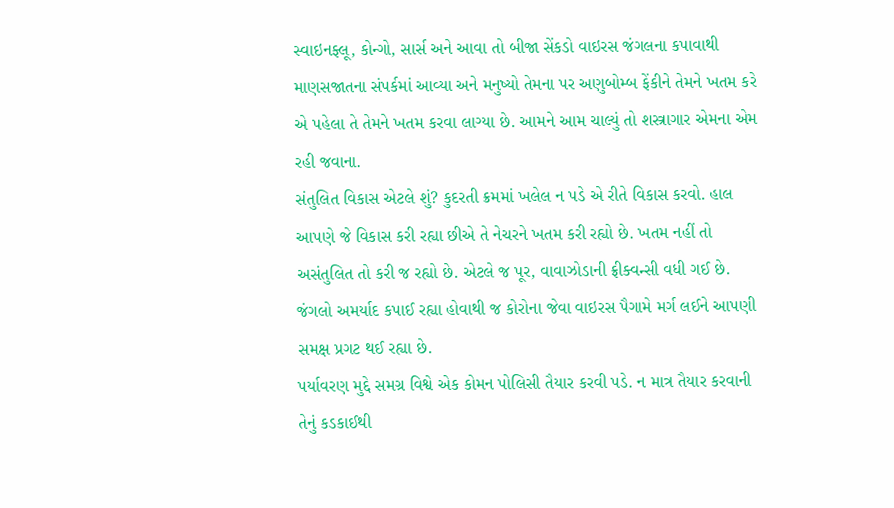સ્વાઇનફ્લૂ, કોન્ગો, સાર્સ અને આવા તો બીજા સેંકડો વાઇરસ જંગલના કપાવાથી માણસજાતના સંપર્કમાં આવ્યા અને મનુષ્યો તેમના પર અણુબોમ્બ ફેંકીને તેમને ખતમ કરે એ પહેલા તે તેમને ખતમ કરવા લાગ્યા છે. આમને આમ ચાલ્યું તો શસ્ત્રાગાર એમના એમ રહી જવાના.
સંતુલિત વિકાસ એટલે શું? કુદરતી ક્રમમાં ખલેલ ન પડે એ રીતે વિકાસ કરવો. હાલ આપણે જે વિકાસ કરી રહ્યા છીએ તે નેચરને ખતમ કરી રહ્યો છે. ખતમ નહીં તો અસંતુલિત તો કરી જ રહ્યો છે. એટલે જ પૂર, વાવાઝોડાની ફ્રીક્વન્સી વધી ગઈ છે. જંગલો અમર્યાદ કપાઈ રહ્યા હોવાથી જ કોરોના જેવા વાઇરસ પૈગામે મર્ગ લઈને આપણી સમક્ષ પ્રગટ થઈ રહ્યા છે.
પર્યાવરણ મુદ્દે સમગ્ર વિશ્વે એક કોમન પોલિસી તૈયાર કરવી પડે. ન માત્ર તૈયાર કરવાની તેનું કડકાઈથી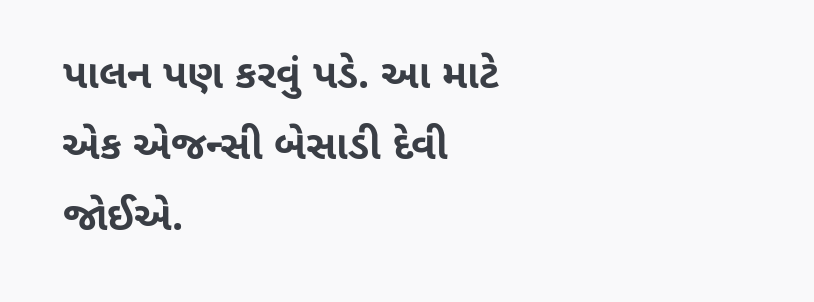પાલન પણ કરવું પડે. આ માટે એક એજન્સી બેસાડી દેવી જોઈએ.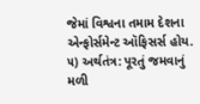જેમાં વિશ્વના તમામ દેશના એન્ફોર્સમેન્ટ ઑફિસર્સ હોય.
૫) અર્થતંત્ર: પૂરતું જમવાનું મળી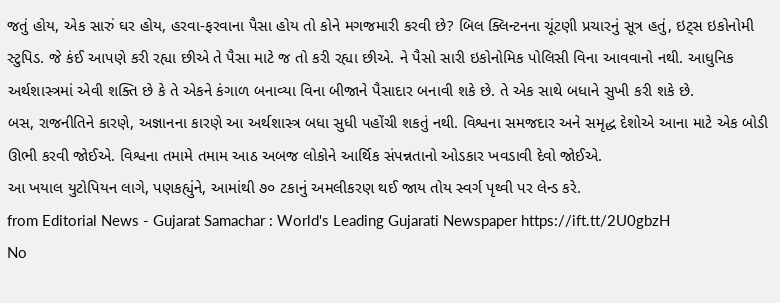જતું હોય, એક સારું ઘર હોય, હરવા-ફરવાના પૈસા હોય તો કોને મગજમારી કરવી છે? બિલ ક્લિન્ટનના ચૂંટણી પ્રચારનું સૂત્ર હતું, ઇટ્સ ઇકોનોમી સ્ટુપિડ. જે કંઈ આપણે કરી રહ્યા છીએ તે પૈસા માટે જ તો કરી રહ્યા છીએ. ને પૈસો સારી ઇકોનોમિક પોલિસી વિના આવવાનો નથી. આધુનિક અર્થશાસ્ત્રમાં એવી શક્તિ છે કે તે એકને કંગાળ બનાવ્યા વિના બીજાને પૈસાદાર બનાવી શકે છે. તે એક સાથે બધાને સુખી કરી શકે છે.
બસ, રાજનીતિને કારણે, અજ્ઞાનના કારણે આ અર્થશાસ્ત્ર બધા સુધી પહોંચી શકતું નથી. વિશ્વના સમજદાર અને સમૃદ્ધ દેશોએ આના માટે એક બોડી ઊભી કરવી જોઈએ. વિશ્વના તમામે તમામ આઠ અબજ લોકોને આર્થિક સંપન્નતાનો ઓડકાર ખવડાવી દેવો જોઈએ.
આ ખયાલ યુટોપિયન લાગે, પણકહ્યુંને, આમાંથી ૭૦ ટકાનું અમલીકરણ થઈ જાય તોય સ્વર્ગ પૃથ્વી પર લેન્ડ કરે.
from Editorial News - Gujarat Samachar : World's Leading Gujarati Newspaper https://ift.tt/2U0gbzH
No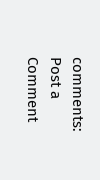comments:
Post a Comment